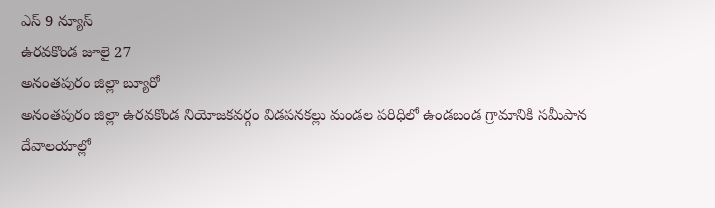ఎస్ 9 న్యూస్
ఉరవకొండ జూలై 27
అనంతపురం జిల్లా బ్యూరో
అనంతపురం జిల్లా ఉరవకొండ నియోజకవర్గం విడపనకల్లు మండల పరిధిలో ఉండబండ గ్రామానికి సమీపాన
దేవాలయాల్లో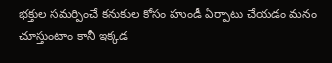భక్తుల సమర్పించే కనుకుల కోసం హుండీ ఏర్పాటు చేయడం మనం చూస్తుంటాం కానీ ఇక్కడ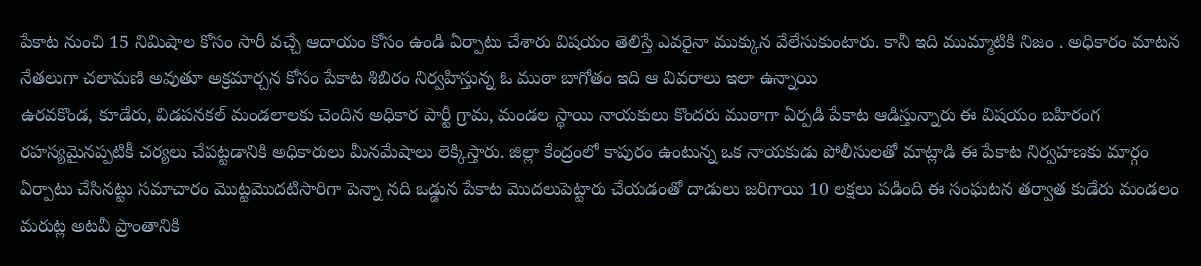పేకాట నుంచి 15 నిమిషాల కోసం సారీ వచ్చే ఆదాయం కోసం ఉండి ఏర్పాటు చేశారు విషయం తెలిస్తే ఎవరైనా ముక్కున వేలేసుకుంటారు. కానీ ఇది ముమ్మాటికి నిజం . అధికారం మాటన నేతలుగా చలామణి అవుతూ అక్రమార్చన కోసం పేకాట శిబిరం నిర్వహిస్తున్న ఓ ముఠా బాగోతం ఇది ఆ వివరాలు ఇలా ఉన్నాయి
ఉరవకొండ, కూడేరు, విడపనకల్ మండలాలకు చెందిన అధికార పార్టీ గ్రామ, మండల స్థాయి నాయకులు కొందరు ముఠాగా ఏర్పడి పేకాట ఆడిస్తున్నారు ఈ విషయం బహిరంగ రహస్యమైనప్పటికీ చర్యలు చేపట్టడానికి అధికారులు మీనమేషాలు లెక్కిస్తారు. జిల్లా కేంద్రంలో కాపురం ఉంటున్న ఒక నాయకుడు పోలీసులతో మాట్లాడి ఈ పేకాట నిర్వహణకు మార్గం ఏర్పాటు చేసినట్టు సమాచారం మొట్టమొదటిసారిగా పెన్నా నది ఒడ్డున పేకాట మొదలుపెట్టారు చేయడంతో దాడులు జరిగాయి 10 లక్షలు పడింది ఈ సంఘటన తర్వాత కుడేరు మండలం మరుట్ల అటవీ ప్రాంతానికి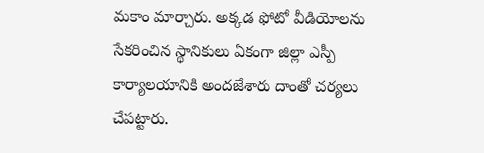మకాం మార్చారు. అక్కడ ఫోటో వీడియోలను సేకరించిన స్థానికులు ఏకంగా జిల్లా ఎస్పీ కార్యాలయానికి అందజేశారు దాంతో చర్యలు చేపట్టారు.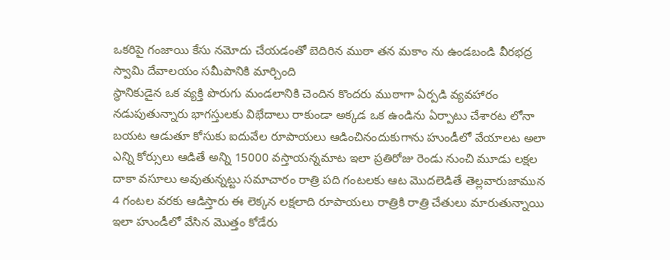ఒకరిపై గంజాయి కేసు నమోదు చేయడంతో బెదిరిన ముఠా తన మకాం ను ఉండబండి వీరభద్ర స్వామి దేవాలయం సమీపానికి మార్చింది
స్థానికుడైన ఒక వ్యక్తి పొరుగు మండలానికి చెందిన కొందరు ముఠాగా ఏర్పడి వ్యవహారం నడుపుతున్నారు భాగస్తులకు విభేదాలు రాకుండా అక్కడ ఒక ఉండిను ఏర్పాటు చేశారట లోనా బయట ఆడుతూ కోసుకు ఐదువేల రూపాయలు ఆడించినందుకుగాను హుండీలో వేయాలట అలా ఎన్ని కోర్సులు ఆడితే అన్ని 15000 వస్తాయన్నమాట ఇలా ప్రతిరోజు రెండు నుంచి మూడు లక్షల దాకా వసూలు అవుతున్నట్టు సమాచారం రాత్రి పది గంటలకు ఆట మొదలెడితే తెల్లవారుజామున 4 గంటల వరకు ఆడిస్తారు ఈ లెక్కన లక్షలాది రూపాయలు రాత్రికి రాత్రి చేతులు మారుతున్నాయి ఇలా హుండీలో వేసిన మొత్తం కోడేరు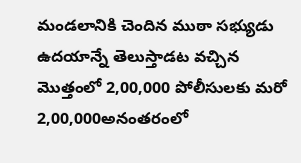మండలానికి చెందిన ముఠా సభ్యుడు ఉదయాన్నే తెలుస్తాడట వచ్చిన మొత్తంలో 2,00,000 పోలీసులకు మరో 2,00,000అనంతరంలో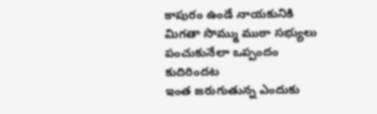కాపురం ఉండే నాయకునికి మిగతా సొమ్ము ముఠా సభ్యులు పంచుకునేలా ఒప్పందం కుదిరిందట
ఇంత జరుగుతున్న ఎందుకు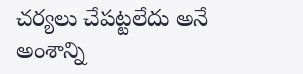చర్యలు చేపట్టలేదు అనే అంశాన్ని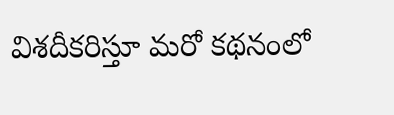విశదీకరిస్తూ మరో కథనంలో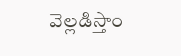వెల్లడిస్తాం